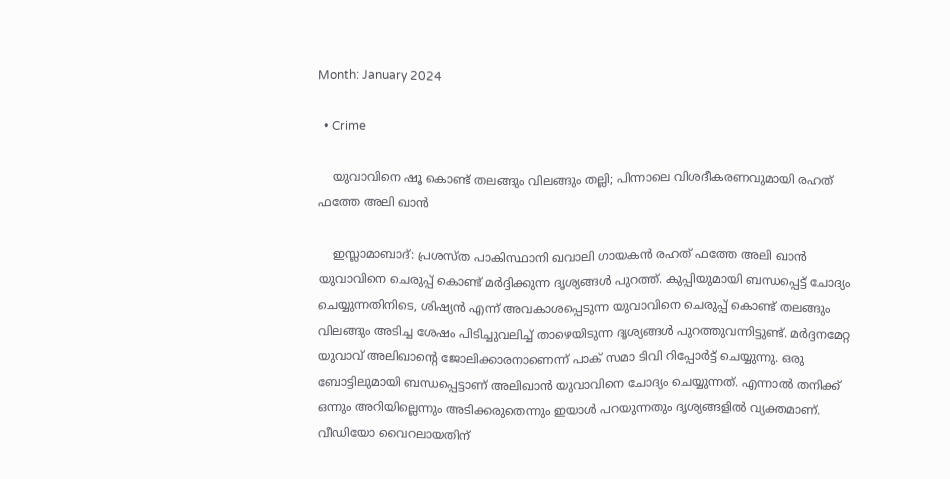Month: January 2024

  • Crime

    യുവാവിനെ ഷൂ കൊണ്ട് തലങ്ങും വിലങ്ങും തല്ലി; പിന്നാലെ വിശദീകരണവുമായി രഹത് ഫത്തേ അലി ഖാന്‍

    ഇസ്ലാമാബാദ്: പ്രശസ്ത പാകിസ്ഥാനി ഖവാലി ഗായകന്‍ രഹത് ഫത്തേ അലി ഖാന്‍ യുവാവിനെ ചെരുപ്പ് കൊണ്ട് മര്‍ദ്ദിക്കുന്ന ദൃശ്യങ്ങള്‍ പുറത്ത്. കുപ്പിയുമായി ബന്ധപ്പെട്ട് ചോദ്യം ചെയ്യുന്നതിനിടെ, ശിഷ്യന്‍ എന്ന് അവകാശപ്പെടുന്ന യുവാവിനെ ചെരുപ്പ് കൊണ്ട് തലങ്ങും വിലങ്ങും അടിച്ച ശേഷം പിടിച്ചുവലിച്ച് താഴെയിടുന്ന ദൃശ്യങ്ങള്‍ പുറത്തുവന്നിട്ടുണ്ട്. മര്‍ദ്ദനമേറ്റ യുവാവ് അലിഖാന്റെ ജോലിക്കാരനാണെന്ന് പാക് സമാ ടിവി റിപ്പോര്‍ട്ട് ചെയ്യുന്നു. ഒരു ബോട്ടിലുമായി ബന്ധപ്പെട്ടാണ് അലിഖാന്‍ യുവാവിനെ ചോദ്യം ചെയ്യുന്നത്. എന്നാല്‍ തനിക്ക് ഒന്നും അറിയില്ലെന്നും അടിക്കരുതെന്നും ഇയാള്‍ പറയുന്നതും ദൃശ്യങ്ങളില്‍ വ്യക്തമാണ്. വീഡിയോ വൈറലായതിന്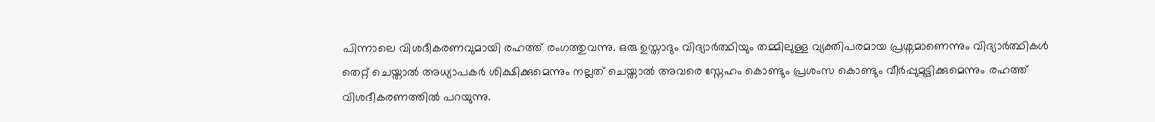പിന്നാലെ വിശദീകരണവുമായി രഹത്ത് രംഗത്തുവന്നു. ഒരു ഉസ്താദും വിദ്യാര്‍ത്ഥിയും തമ്മിലുള്ള വ്യക്തിപരമായ പ്രശ്നമാണെന്നും വിദ്യാര്‍ത്ഥികള്‍ തെറ്റ് ചെയ്താല്‍ അധ്യാപകര്‍ ശിക്ഷിക്കുമെന്നും നല്ലത് ചെയ്താല്‍ അവരെ സ്നേഹം കൊണ്ടും പ്രശംസ കൊണ്ടും വീര്‍പ്പുമുട്ടിക്കുമെന്നും രഹത്ത് വിശദീകരണത്തില്‍ പറയുന്നു.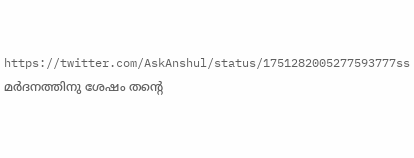https://twitter.com/AskAnshul/status/1751282005277593777ss മര്‍ദനത്തിനു ശേഷം തന്റെ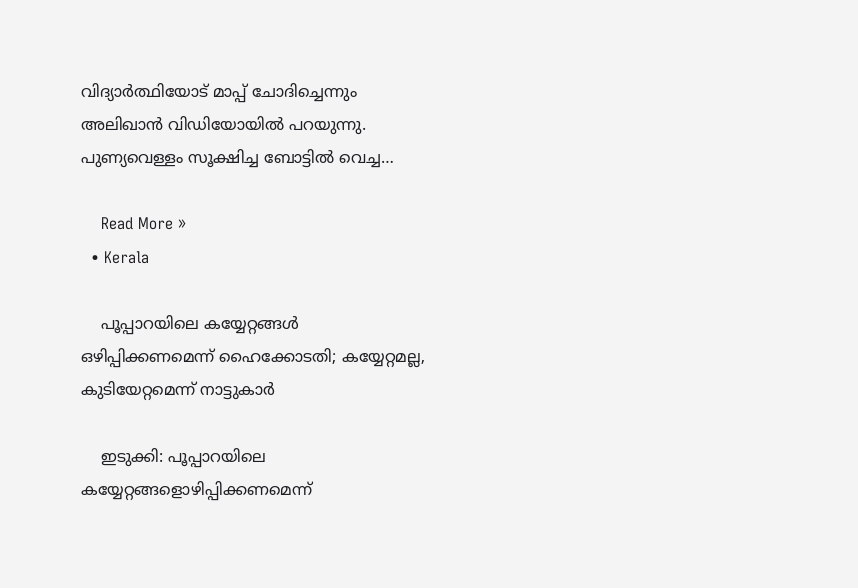വിദ്യാര്‍ത്ഥിയോട് മാപ്പ് ചോദിച്ചെന്നും അലിഖാന്‍ വിഡിയോയില്‍ പറയുന്നു. പുണ്യവെള്ളം സൂക്ഷിച്ച ബോട്ടില്‍ വെച്ച…

    Read More »
  • Kerala

    പൂപ്പാറയിലെ കയ്യേറ്റങ്ങള്‍ ഒഴിപ്പിക്കണമെന്ന് ഹൈക്കോടതി; കയ്യേറ്റമല്ല, കുടിയേറ്റമെന്ന് നാട്ടുകാര്‍

    ഇടുക്കി: പൂപ്പാറയിലെ കയ്യേറ്റങ്ങളൊഴിപ്പിക്കണമെന്ന്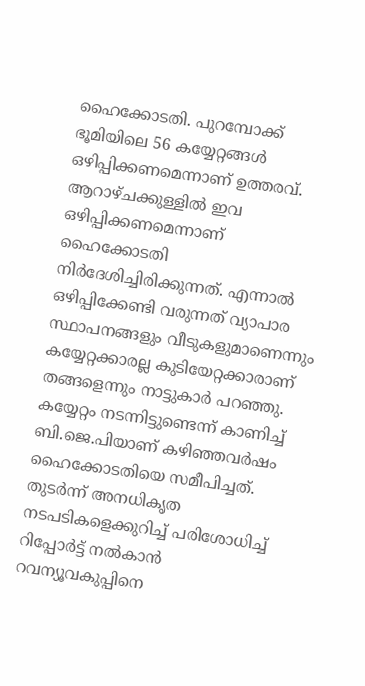ഹൈക്കോടതി. പുറമ്പോക്ക് ഭൂമിയിലെ 56 കയ്യേറ്റങ്ങള്‍ ഒഴിപ്പിക്കണമെന്നാണ് ഉത്തരവ്. ആറാഴ്ചക്കുള്ളില്‍ ഇവ ഒഴിപ്പിക്കണമെന്നാണ് ഹൈക്കോടതി നിര്‍ദേശിച്ചിരിക്കുന്നത്. എന്നാല്‍ ഒഴിപ്പിക്കേണ്ടി വരുന്നത് വ്യാപാര സ്ഥാപനങ്ങളും വീടുകളുമാണെന്നും കയ്യേറ്റക്കാരല്ല കുടിയേറ്റക്കാരാണ് തങ്ങളെന്നും നാട്ടുകാര്‍ പറഞ്ഞു. കയ്യേറ്റം നടന്നിട്ടുണ്ടെന്ന് കാണിച്ച് ബി.ജെ.പിയാണ് കഴിഞ്ഞവര്‍ഷം ഹൈക്കോടതിയെ സമീപിച്ചത്. തുടര്‍ന്ന് അനധികൃത നടപടികളെക്കുറിച്ച് പരിശോധിച്ച് റിപ്പോര്‍ട്ട് നല്‍കാന്‍ റവന്യൂവകുപ്പിനെ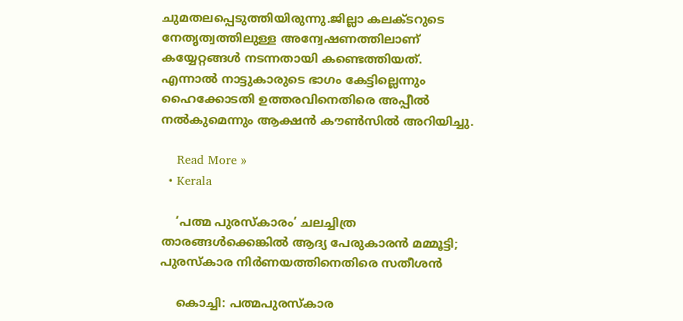ചുമതലപ്പെടുത്തിയിരുന്നു.ജില്ലാ കലക്ടറുടെ നേതൃത്വത്തിലുള്ള അന്വേഷണത്തിലാണ് കയ്യേറ്റങ്ങള്‍ നടന്നതായി കണ്ടെത്തിയത്. എന്നാല്‍ നാട്ടുകാരുടെ ഭാഗം കേട്ടില്ലെന്നും ഹൈക്കോടതി ഉത്തരവിനെതിരെ അപ്പീല്‍ നല്‍കുമെന്നും ആക്ഷന്‍ കൗണ്‍സില്‍ അറിയിച്ചു.

    Read More »
  • Kerala

    ‘പത്മ പുരസ്‌കാരം’ ചലച്ചിത്ര താരങ്ങള്‍ക്കെങ്കില്‍ ആദ്യ പേരുകാരന്‍ മമ്മൂട്ടി; പുരസ്‌കാര നിര്‍ണയത്തിനെതിരെ സതീശന്‍

    കൊച്ചി: പത്മപുരസ്‌കാര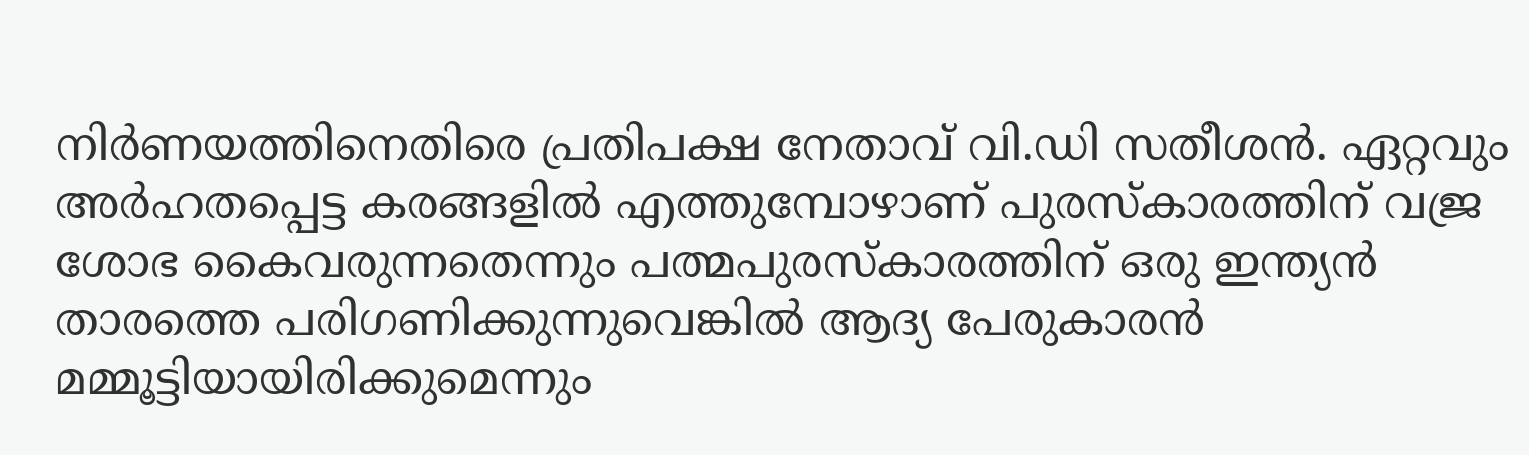നിര്‍ണയത്തിനെതിരെ പ്രതിപക്ഷ നേതാവ് വി.ഡി സതീശന്‍. ഏറ്റവും അര്‍ഹതപ്പെട്ട കരങ്ങളില്‍ എത്തുമ്പോഴാണ് പുരസ്‌കാരത്തിന് വജ്ര ശോഭ കൈവരുന്നതെന്നും പത്മപുരസ്‌കാരത്തിന് ഒരു ഇന്ത്യന്‍ താരത്തെ പരിഗണിക്കുന്നുവെങ്കില്‍ ആദ്യ പേരുകാരന്‍ മമ്മൂട്ടിയായിരിക്കുമെന്നും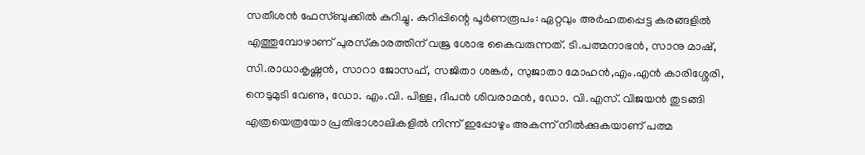സതീശന്‍ ഫേസ്ബുക്കില്‍ കുറിച്ചു. കുറിപ്പിന്റെ പൂര്‍ണരൂപം: ഏറ്റവും അര്‍ഹതപ്പെട്ട കരങ്ങളില്‍ എത്തുമ്പോഴാണ് പുരസ്‌കാരത്തിന് വജ്ര ശോഭ കൈവരുന്നത്. ടി.പത്മനാഭന്‍, സാനു മാഷ്, സി.രാധാകൃഷ്ണന്‍, സാറാ ജോസഫ്, സജിതാ ശങ്കര്‍, സുജാതാ മോഹന്‍,എം.എന്‍ കാരിശ്ശേരി, നെടുമുടി വേണു, ഡോ. എം.വി. പിള്ള, ദീപന്‍ ശിവരാമന്‍, ഡോ. വി.എസ്. വിജയന്‍ തുടങ്ങി എത്രയെത്രയോ പ്രതിഭാശാലികളില്‍ നിന്ന് ഇപ്പോഴും അകന്ന് നില്‍ക്കുകയാണ് പത്മ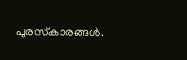പുരസ്‌കാരങ്ങള്‍.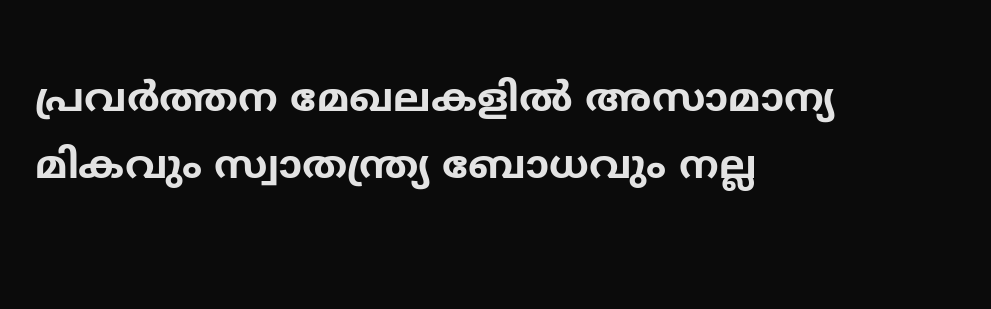പ്രവര്‍ത്തന മേഖലകളില്‍ അസാമാന്യ മികവും സ്വാതന്ത്ര്യ ബോധവും നല്ല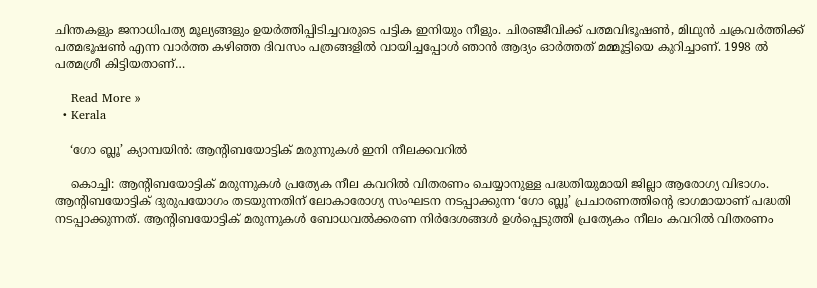ചിന്തകളും ജനാധിപത്യ മൂല്യങ്ങളും ഉയര്‍ത്തിപ്പിടിച്ചവരുടെ പട്ടിക ഇനിയും നീളും. ചിരഞ്ജീവിക്ക് പത്മവിഭൂഷണ്‍, മിഥുന്‍ ചക്രവര്‍ത്തിക്ക് പത്മഭൂഷണ്‍ എന്ന വാര്‍ത്ത കഴിഞ്ഞ ദിവസം പത്രങ്ങളില്‍ വായിച്ചപ്പോള്‍ ഞാന്‍ ആദ്യം ഓര്‍ത്തത് മമ്മൂട്ടിയെ കുറിച്ചാണ്. 1998 ല്‍ പത്മശ്രീ കിട്ടിയതാണ്…

    Read More »
  • Kerala

    ‘ഗോ ബ്ലൂ’ ക്യാമ്പയിന്‍: ആന്റിബയോട്ടിക് മരുന്നുകള്‍ ഇനി നീലക്കവറില്‍

    കൊച്ചി: ആന്റിബയോട്ടിക് മരുന്നുകള്‍ പ്രത്യേക നീല കവറില്‍ വിതരണം ചെയ്യാനുള്ള പദ്ധതിയുമായി ജില്ലാ ആരോഗ്യ വിഭാഗം. ആന്റിബയോട്ടിക് ദുരുപയോഗം തടയുന്നതിന് ലോകാരോഗ്യ സംഘടന നടപ്പാക്കുന്ന ‘ഗോ ബ്ലൂ’ പ്രചാരണത്തിന്റെ ഭാഗമായാണ് പദ്ധതി നടപ്പാക്കുന്നത്. ആന്റിബയോട്ടിക് മരുന്നുകള്‍ ബോധവല്‍ക്കരണ നിര്‍ദേശങ്ങള്‍ ഉള്‍പ്പെടുത്തി പ്രത്യേകം നീലം കവറില്‍ വിതരണം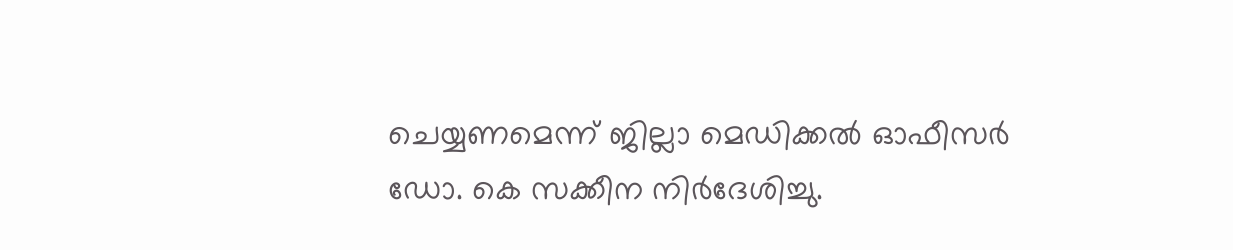ചെയ്യണമെന്ന് ജില്ലാ മെഡിക്കല്‍ ഓഫീസര്‍ ഡോ. കെ സക്കീന നിര്‍ദേശിച്ചു.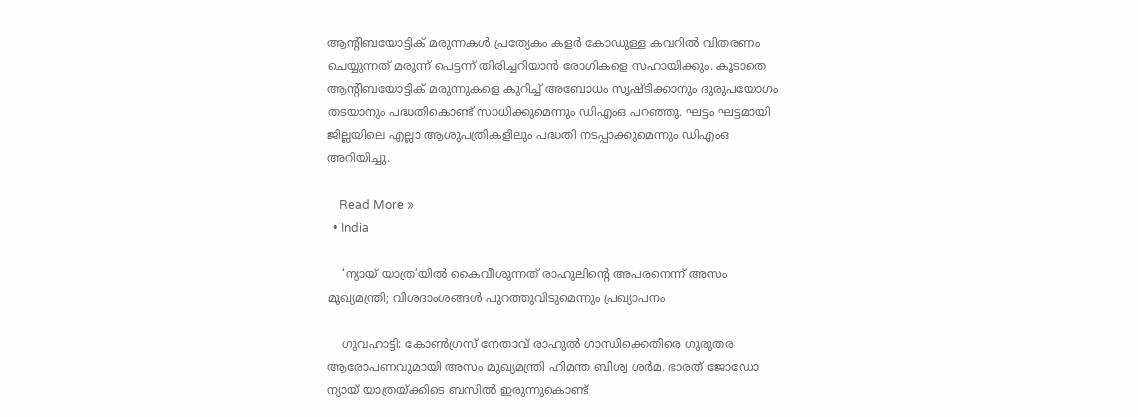ആന്റിബയോട്ടിക് മരുന്നകള്‍ പ്രത്യേകം കളര്‍ കോഡുള്ള കവറില്‍ വിതരണം ചെയ്യുന്നത് മരുന്ന് പെട്ടന്ന് തിരിച്ചറിയാന്‍ രോഗികളെ സഹായിക്കും. കൂടാതെ ആന്റിബയോട്ടിക് മരുന്നുകളെ കുറിച്ച് അബോധം സൃഷ്ടിക്കാനും ദുരുപയോഗം തടയാനും പദ്ധതികൊണ്ട് സാധിക്കുമെന്നും ഡിഎംഒ പറഞ്ഞു. ഘട്ടം ഘട്ടമായി ജില്ലയിലെ എല്ലാ ആശുപത്രികളിലും പദ്ധതി നടപ്പാക്കുമെന്നും ഡിഎംഒ അറിയിച്ചു.

    Read More »
  • India

    ‘ന്യായ് യാത്ര’യില്‍ കൈവീശുന്നത് രാഹുലിന്റെ അപരനെന്ന് അസം മുഖ്യമന്ത്രി; വിശദാംശങ്ങള്‍ പുറത്തുവിടുമെന്നും പ്രഖ്യാപനം

    ഗുവഹാട്ടി: കോണ്‍ഗ്രസ് നേതാവ് രാഹുല്‍ ഗാന്ധിക്കെതിരെ ഗുരുതര ആരോപണവുമായി അസം മുഖ്യമന്ത്രി ഹിമന്ത ബിശ്വ ശര്‍മ. ഭാരത് ജോഡോ ന്യായ് യാത്രയ്ക്കിടെ ബസില്‍ ഇരുന്നുകൊണ്ട്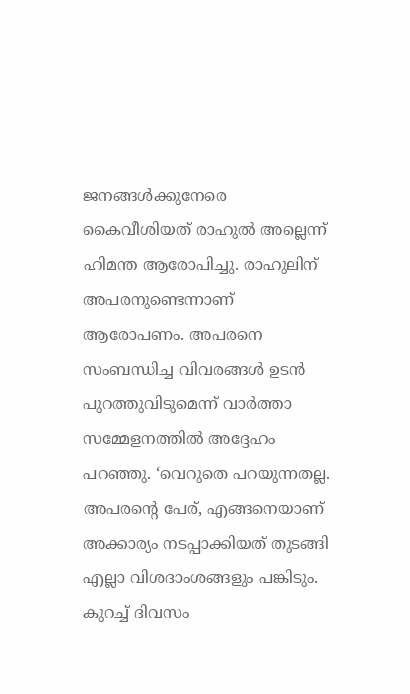ജനങ്ങള്‍ക്കുനേരെ കൈവീശിയത് രാഹുല്‍ അല്ലെന്ന് ഹിമന്ത ആരോപിച്ചു. രാഹുലിന് അപരനുണ്ടെന്നാണ് ആരോപണം. അപരനെ സംബന്ധിച്ച വിവരങ്ങള്‍ ഉടന്‍ പുറത്തുവിടുമെന്ന് വാര്‍ത്താ സമ്മേളനത്തില്‍ അദ്ദേഹം പറഞ്ഞു. ‘വെറുതെ പറയുന്നതല്ല. അപരന്റെ പേര്, എങ്ങനെയാണ് അക്കാര്യം നടപ്പാക്കിയത് തുടങ്ങി എല്ലാ വിശദാംശങ്ങളും പങ്കിടും. കുറച്ച് ദിവസം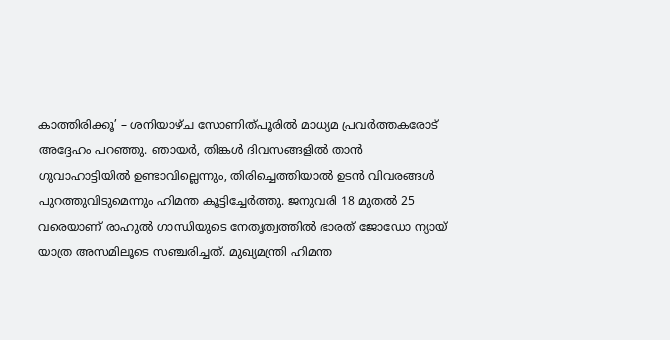കാത്തിരിക്കൂ’ – ശനിയാഴ്ച സോണിത്പൂരില്‍ മാധ്യമ പ്രവര്‍ത്തകരോട് അദ്ദേഹം പറഞ്ഞു. ഞായര്‍, തിങ്കള്‍ ദിവസങ്ങളില്‍ താന്‍ ഗുവാഹാട്ടിയില്‍ ഉണ്ടാവില്ലെന്നും, തിരിച്ചെത്തിയാല്‍ ഉടന്‍ വിവരങ്ങള്‍ പുറത്തുവിടുമെന്നും ഹിമന്ത കൂട്ടിച്ചേര്‍ത്തു. ജനുവരി 18 മുതല്‍ 25 വരെയാണ് രാഹുല്‍ ഗാന്ധിയുടെ നേതൃത്വത്തില്‍ ഭാരത് ജോഡോ ന്യായ് യാത്ര അസമിലൂടെ സഞ്ചരിച്ചത്. മുഖ്യമന്ത്രി ഹിമന്ത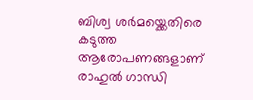ബിശ്വ ശര്‍മയ്ക്കെതിരെ കടുത്ത ആരോപണങ്ങളാണ് രാഹുല്‍ ഗാന്ധി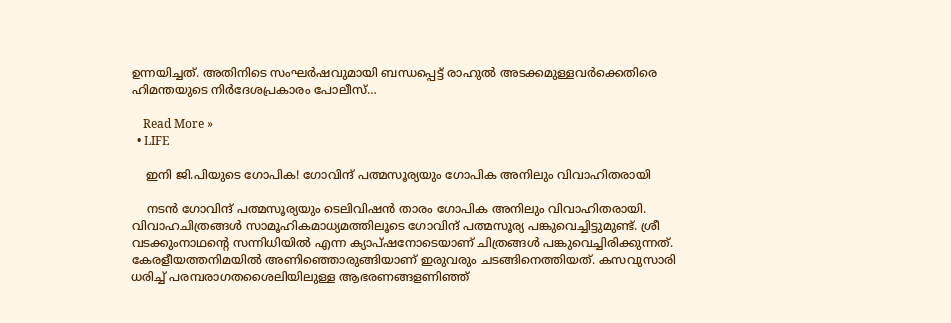ഉന്നയിച്ചത്. അതിനിടെ സംഘര്‍ഷവുമായി ബന്ധപ്പെട്ട് രാഹുല്‍ അടക്കമുള്ളവര്‍ക്കെതിരെ ഹിമന്തയുടെ നിര്‍ദേശപ്രകാരം പോലീസ്…

    Read More »
  • LIFE

    ഇനി ജി.പിയുടെ ഗോപിക! ഗോവിന്ദ് പത്മസൂര്യയും ഗോപിക അനിലും വിവാഹിതരായി

    നടന്‍ ഗോവിന്ദ് പത്മസൂര്യയും ടെലിവിഷന്‍ താരം ഗോപിക അനിലും വിവാഹിതരായി. വിവാഹചിത്രങ്ങള്‍ സാമൂഹികമാധ്യമത്തിലൂടെ ഗോവിന്ദ് പത്മസൂര്യ പങ്കുവെച്ചിട്ടുമുണ്ട്. ശ്രീ വടക്കുംനാഥന്റെ സന്നിധിയില്‍ എന്ന ക്യാപ്ഷനോടെയാണ് ചിത്രങ്ങള്‍ പങ്കുവെച്ചിരിക്കുന്നത്. കേരളീയത്തനിമയില്‍ അണിഞ്ഞൊരുങ്ങിയാണ് ഇരുവരും ചടങ്ങിനെത്തിയത്. കസവുസാരി ധരിച്ച് പരമ്പരാഗതശൈലിയിലുള്ള ആഭരണങ്ങളണിഞ്ഞ്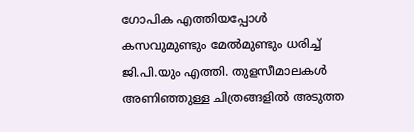ഗോപിക എത്തിയപ്പോള്‍ കസവുമുണ്ടും മേല്‍മുണ്ടും ധരിച്ച് ജി.പി.യും എത്തി. തുളസീമാലകള്‍ അണിഞ്ഞുള്ള ചിത്രങ്ങളില്‍ അടുത്ത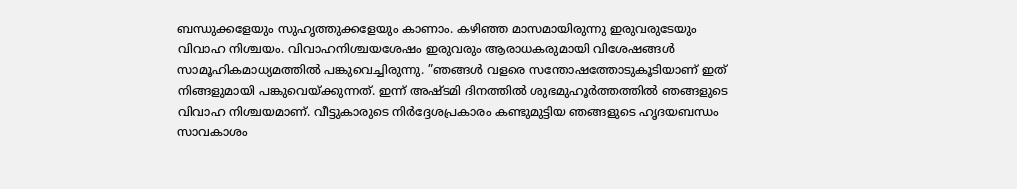ബന്ധുക്കളേയും സുഹൃത്തുക്കളേയും കാണാം. കഴിഞ്ഞ മാസമായിരുന്നു ഇരുവരുടേയും വിവാഹ നിശ്ചയം. വിവാഹനിശ്ചയശേഷം ഇരുവരും ആരാധകരുമായി വിശേഷങ്ങള്‍ സാമൂഹികമാധ്യമത്തില്‍ പങ്കുവെച്ചിരുന്നു. ”ഞങ്ങള്‍ വളരെ സന്തോഷത്തോടുകൂടിയാണ് ഇത് നിങ്ങളുമായി പങ്കുവെയ്ക്കുന്നത്. ഇന്ന് അഷ്ടമി ദിനത്തില്‍ ശുഭമുഹൂര്‍ത്തത്തില്‍ ഞങ്ങളുടെ വിവാഹ നിശ്ചയമാണ്. വീട്ടുകാരുടെ നിര്‍ദ്ദേശപ്രകാരം കണ്ടുമുട്ടിയ ഞങ്ങളുടെ ഹൃദയബന്ധം സാവകാശം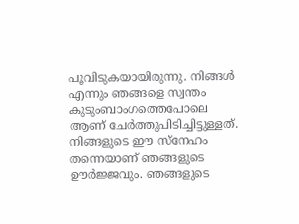പൂവിടുകയായിരുന്നു. നിങ്ങള്‍ എന്നും ഞങ്ങളെ സ്വന്തം കുടുംബാംഗത്തെപോലെ ആണ് ചേര്‍ത്തുപിടിച്ചിട്ടുള്ളത്. നിങ്ങളുടെ ഈ സ്‌നേഹം തന്നെയാണ് ഞങ്ങളുടെ ഊര്‍ജ്ജവും. ഞങ്ങളുടെ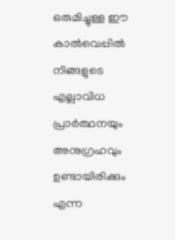ഒരുമിച്ചുള്ള ഈ കാല്‍വെപ്പില്‍ നിങ്ങളുടെ എല്ലാവിധ പ്രാര്‍ത്ഥനയും അനുഗ്രഹവും ഉണ്ടായിരിക്കും എന്ന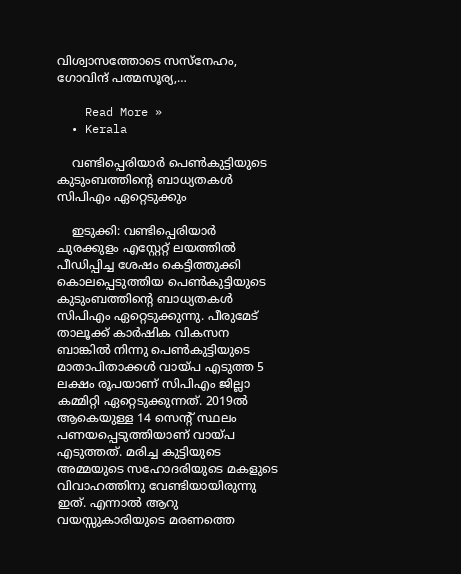വിശ്വാസത്തോടെ സസ്‌നേഹം, ഗോവിന്ദ് പത്മസൂര്യ,…

    Read More »
  • Kerala

    വണ്ടിപ്പെരിയാര്‍ പെണ്‍കുട്ടിയുടെ കുടുംബത്തിന്റെ ബാധ്യതകള്‍ സിപിഎം ഏറ്റെടുക്കും

    ഇടുക്കി: വണ്ടിപ്പെരിയാര്‍ ചുരക്കുളം എസ്റ്റേറ്റ് ലയത്തില്‍ പീഡിപ്പിച്ച ശേഷം കെട്ടിത്തുക്കി കൊലപ്പെടുത്തിയ പെണ്‍കുട്ടിയുടെ കുടുംബത്തിന്റെ ബാധ്യതകള്‍ സിപിഎം ഏറ്റെടുക്കുന്നു. പീരുമേട് താലൂക്ക് കാര്‍ഷിക വികസന ബാങ്കില്‍ നിന്നു പെണ്‍കുട്ടിയുടെ മാതാപിതാക്കള്‍ വായ്പ എടുത്ത 5 ലക്ഷം രൂപയാണ് സിപിഎം ജില്ലാ കമ്മിറ്റി ഏറ്റെടുക്കുന്നത്. 2019ല്‍ ആകെയുള്ള 14 സെന്റ് സ്ഥലം പണയപ്പെടുത്തിയാണ് വായ്പ എടുത്തത്. മരിച്ച കുട്ടിയുടെ അമ്മയുടെ സഹോദരിയുടെ മകളുടെ വിവാഹത്തിനു വേണ്ടിയായിരുന്നു ഇത്. എന്നാല്‍ ആറു വയസ്സുകാരിയുടെ മരണത്തെ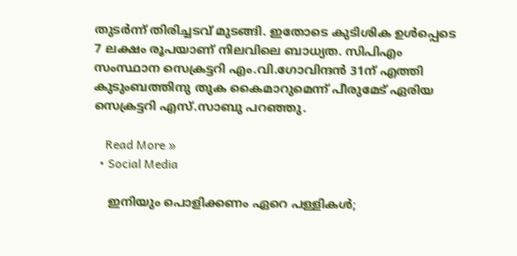തുടര്‍ന്ന് തിരിച്ചടവ് മുടങ്ങി. ഇതോടെ കുടിശിക ഉള്‍പ്പെടെ 7 ലക്ഷം രൂപയാണ് നിലവിലെ ബാധ്യത. സിപിഎം സംസ്ഥാന സെക്രട്ടറി എം.വി.ഗോവിന്ദന്‍ 31ന് എത്തി കുടുംബത്തിനു തുക കൈമാറുമെന്ന് പീരുമേട് ഏരിയ സെക്രട്ടറി എസ്.സാബു പറഞ്ഞു.

    Read More »
  • Social Media

    ഇനിയും പൊളിക്കണം ഏറെ പള്ളികൾ;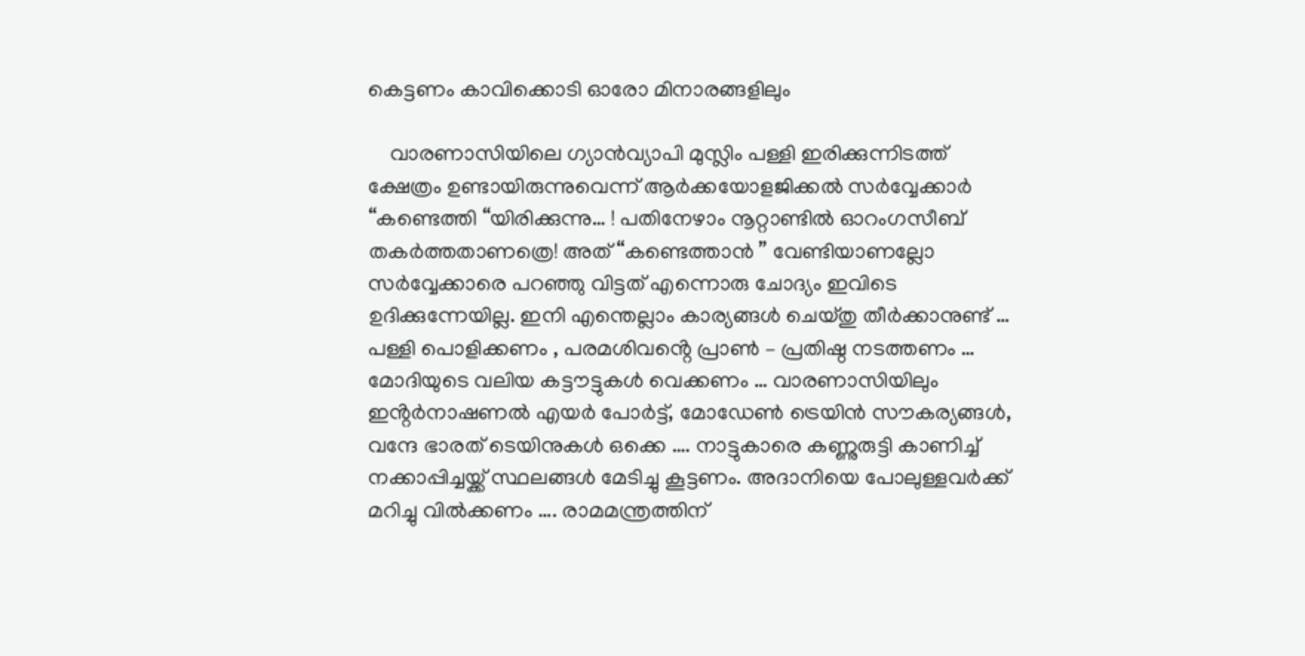കെട്ടണം കാവിക്കൊടി ഓരോ മിനാരങ്ങളിലും

    വാരണാസിയിലെ ഗ്യാൻവ്യാപി മുസ്ലിം പള്ളി ഇരിക്കുന്നിടത്ത് ക്ഷേത്രം ഉണ്ടായിരുന്നുവെന്ന് ആർക്കയോളജിക്കൽ സർവ്വേക്കാർ “കണ്ടെത്തി “യിരിക്കുന്നു… ! പതിനേഴാം നൂറ്റാണ്ടിൽ ഓറംഗസീബ് തകർത്തതാണത്രെ! അത് “കണ്ടെത്താൻ ” വേണ്ടിയാണല്ലോ സർവ്വേക്കാരെ പറഞ്ഞു വിട്ടത് എന്നൊരു ചോദ്യം ഇവിടെ ഉദിക്കുന്നേയില്ല. ഇനി എന്തെല്ലാം കാര്യങ്ങൾ ചെയ്തു തീർക്കാനുണ്ട് … പള്ളി പൊളിക്കണം , പരമശിവൻ്റെ പ്രാൺ – പ്രതിഷ്ഠ നടത്തണം … മോദിയുടെ വലിയ കട്ടൗട്ടുകൾ വെക്കണം … വാരണാസിയിലും ഇൻ്റർനാഷണൽ എയർ പോർട്ട്, മോഡേൺ ട്രെയിൻ സൗകര്യങ്ങൾ, വന്ദേ ഭാരത് ടെയിനുകൾ ഒക്കെ …. നാട്ടുകാരെ കണ്ണുരുട്ടി കാണിച്ച് നക്കാപ്പിച്ചയ്ക്ക് സ്ഥലങ്ങൾ മേടിച്ചു കൂട്ടണം. അദാനിയെ പോലുള്ളവർക്ക് മറിച്ചു വിൽക്കണം …. രാമമന്ത്രത്തിന്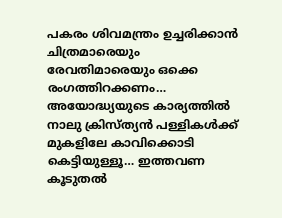പകരം ശിവമന്ത്രം ഉച്ചരിക്കാൻ ചിത്രമാരെയും  രേവതിമാരെയും ഒക്കെ രംഗത്തിറക്കണം… അയോദ്ധ്യയുടെ കാര്യത്തിൽ നാലു ക്രിസ്ത്യൻ പള്ളികൾക്ക് മുകളിലേ കാവിക്കൊടി കെട്ടിയുള്ളൂ… ഇത്തവണ കൂടുതൽ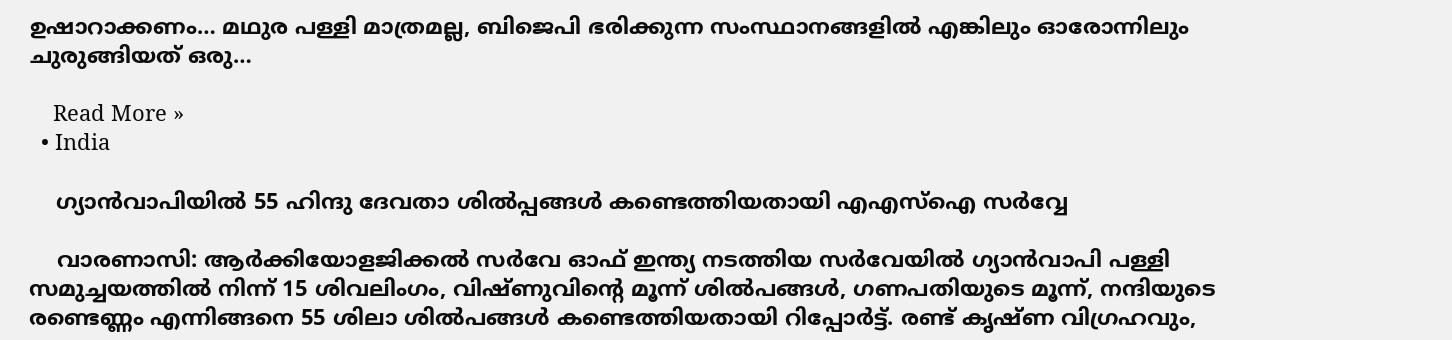ഉഷാറാക്കണം… മഥുര പള്ളി മാത്രമല്ല, ബിജെപി ഭരിക്കുന്ന സംസ്ഥാനങ്ങളിൽ എങ്കിലും ഓരോന്നിലും ചുരുങ്ങിയത് ഒരു…

    Read More »
  • India

    ഗ്യാൻവാപിയില്‍ 55 ഹിന്ദു ദേവതാ ശില്‍പ്പങ്ങള്‍ കണ്ടെത്തിയതായി എഎസ്‌ഐ സര്‍വ്വേ

    വാരണാസി: ആർക്കിയോളജിക്കല്‍ സർവേ ഓഫ് ഇന്ത്യ നടത്തിയ സർവേയില്‍ ഗ്യാൻവാപി പള്ളി സമുച്ചയത്തില്‍ നിന്ന് 15 ശിവലിംഗം, വിഷ്ണുവിന്റെ മൂന്ന് ശില്‍പങ്ങള്‍, ഗണപതിയുടെ മൂന്ന്, നന്ദിയുടെ രണ്ടെണ്ണം എന്നിങ്ങനെ 55 ശിലാ ശില്‍പങ്ങള്‍ കണ്ടെത്തിയതായി റിപ്പോർട്ട്. രണ്ട് കൃഷ്ണ വിഗ്രഹവും,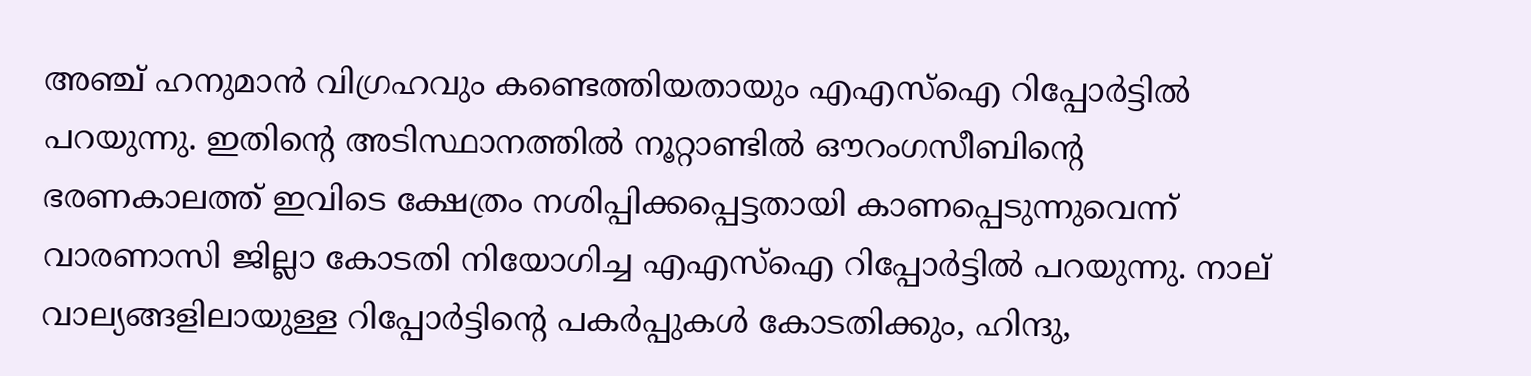അഞ്ച് ഹനുമാൻ വിഗ്രഹവും കണ്ടെത്തിയതായും എഎസ്‌ഐ റിപ്പോർട്ടില്‍ പറയുന്നു. ഇതിന്റെ അടിസ്ഥാനത്തില്‍ നൂറ്റാണ്ടില്‍ ഔറംഗസീബിന്റെ ഭരണകാലത്ത് ഇവിടെ ക്ഷേത്രം നശിപ്പിക്കപ്പെട്ടതായി കാണപ്പെടുന്നുവെന്ന് വാരണാസി ജില്ലാ കോടതി നിയോഗിച്ച എഎസ്‌ഐ റിപ്പോർട്ടിൽ പറയുന്നു. നാല് വാല്യങ്ങളിലായുള്ള റിപ്പോർട്ടിന്റെ പകർപ്പുകള്‍ കോടതിക്കും, ഹിന്ദു,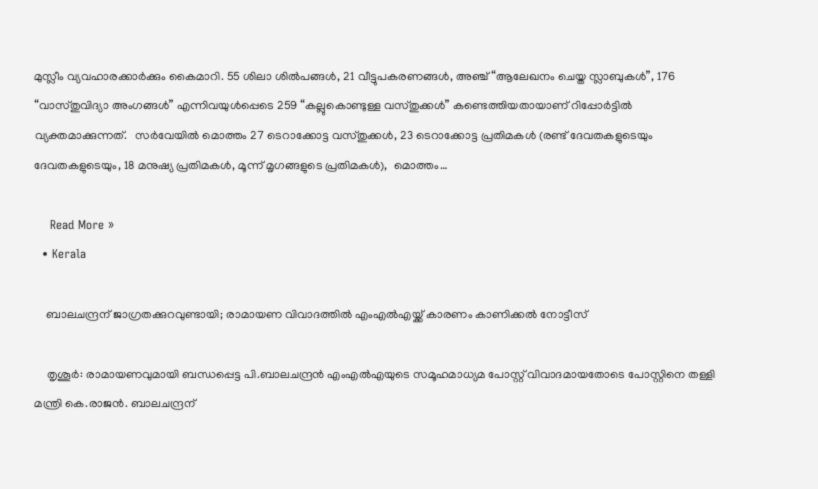മുസ്ലീം വ്യവഹാരക്കാർക്കും കൈമാറി. 55 ശിലാ ശില്‍പങ്ങള്‍, 21 വീട്ടുപകരണങ്ങള്‍, അഞ്ച് “ആലേഖനം ചെയ്ത സ്ലാബുകള്‍”, 176 “വാസ്തുവിദ്യാ അംഗങ്ങള്‍” എന്നിവയുള്‍പ്പെടെ 259 “കല്ലുകൊണ്ടുള്ള വസ്തുക്കള്‍” കണ്ടെത്തിയതായാണ് റിപ്പോർട്ടില്‍ വ്യക്തമാക്കുന്നത്.   സർവേയില്‍ മൊത്തം 27 ടെറാക്കോട്ട വസ്തുക്കള്‍, 23 ടെറാക്കോട്ട പ്രതിമകള്‍ (രണ്ട് ദേവതകളുടെയും ദേവതകളുടെയും, 18 മനുഷ്യ പ്രതിമകള്‍, മൂന്ന് മൃഗങ്ങളുടെ പ്രതിമകള്‍),  മൊത്തം…

    Read More »
  • Kerala

    ബാലചന്ദ്രന് ജാഗ്രതക്കുറവുണ്ടായി; രാമായണ വിവാദത്തില്‍ എംഎല്‍എയ്ക്ക് കാരണം കാണിക്കല്‍ നോട്ടീസ്

    തൃശൂര്‍: രാമായണവുമായി ബന്ധപ്പെട്ട പി.ബാലചന്ദ്രന്‍ എംഎല്‍എയുടെ സമൂഹമാധ്യമ പോസ്റ്റ് വിവാദമായതോടെ പോസ്റ്റിനെ തള്ളി മന്ത്രി കെ.രാജന്‍. ബാലചന്ദ്രന്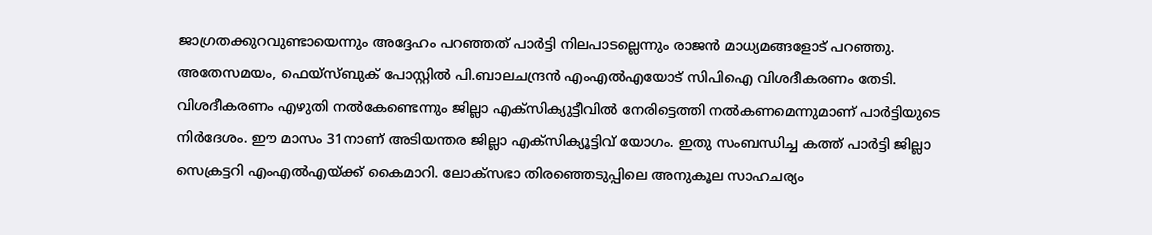ജാഗ്രതക്കുറവുണ്ടായെന്നും അദ്ദേഹം പറഞ്ഞത് പാര്‍ട്ടി നിലപാടല്ലെന്നും രാജന്‍ മാധ്യമങ്ങളോട് പറഞ്ഞു. അതേസമയം, ഫെയ്‌സ്ബുക് പോസ്റ്റില്‍ പി.ബാലചന്ദ്രന്‍ എംഎല്‍എയോട് സിപിഐ വിശദീകരണം തേടി. വിശദീകരണം എഴുതി നല്‍കേണ്ടെന്നും ജില്ലാ എക്‌സിക്യുട്ടീവില്‍ നേരിട്ടെത്തി നല്‍കണമെന്നുമാണ് പാര്‍ട്ടിയുടെ നിര്‍ദേശം. ഈ മാസം 31നാണ് അടിയന്തര ജില്ലാ എക്‌സിക്യൂട്ടിവ് യോഗം. ഇതു സംബന്ധിച്ച കത്ത് പാര്‍ട്ടി ജില്ലാ സെക്രട്ടറി എംഎല്‍എയ്ക്ക് കൈമാറി. ലോക്‌സഭാ തിരഞ്ഞെടുപ്പിലെ അനുകൂല സാഹചര്യം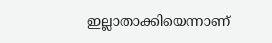ഇല്ലാതാക്കിയെന്നാണ്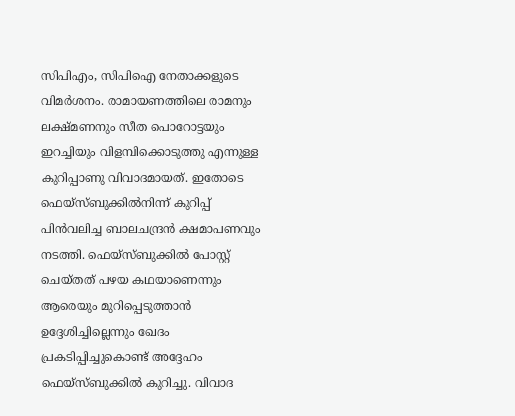സിപിഎം, സിപിഐ നേതാക്കളുടെ വിമര്‍ശനം. രാമായണത്തിലെ രാമനും ലക്ഷ്മണനും സീത പൊറോട്ടയും ഇറച്ചിയും വിളമ്പിക്കൊടുത്തു എന്നുള്ള കുറിപ്പാണു വിവാദമായത്. ഇതോടെ ഫെയ്‌സ്ബുക്കില്‍നിന്ന് കുറിപ്പ് പിന്‍വലിച്ച ബാലചന്ദ്രന്‍ ക്ഷമാപണവും നടത്തി. ഫെയ്‌സ്ബുക്കില്‍ പോസ്റ്റ് ചെയ്തത് പഴയ കഥയാണെന്നും ആരെയും മുറിപ്പെടുത്താന്‍ ഉദ്ദേശിച്ചില്ലെന്നും ഖേദം പ്രകടിപ്പിച്ചുകൊണ്ട് അദ്ദേഹം ഫെയ്‌സ്ബുക്കില്‍ കുറിച്ചു. വിവാദ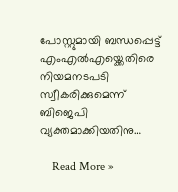പോസ്റ്റുമായി ബന്ധപ്പെട്ട് എംഎല്‍എയ്ക്കെതിരെ നിയമനടപടി സ്വീകരിക്കുമെന്ന് ബിജെപി വ്യക്തമാക്കിയതിനു…

    Read More »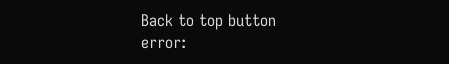Back to top button
error: